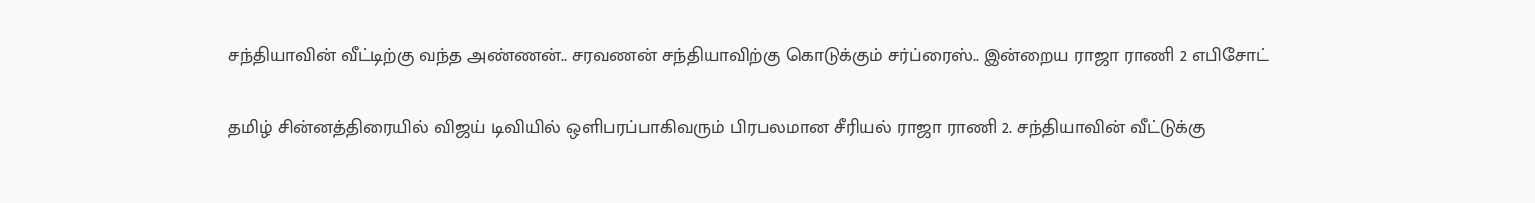சந்தியாவின் வீட்டிற்கு வந்த அண்ணன்.. சரவணன் சந்தியாவிற்கு கொடுக்கும் சர்ப்ரைஸ்.. இன்றைய ராஜா ராணி 2 எபிசோட்

தமிழ் சின்னத்திரையில் விஜய் டிவியில் ஒளிபரப்பாகிவரும் பிரபலமான சீரியல் ராஜா ராணி 2. சந்தியாவின் வீட்டுக்கு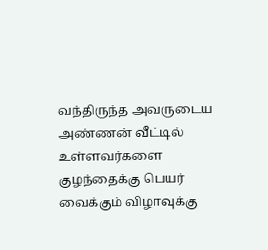வந்திருந்த அவருடைய அண்ணன் வீட்டில் உள்ளவர்களை குழந்தைக்கு பெயர் வைக்கும் விழாவுக்கு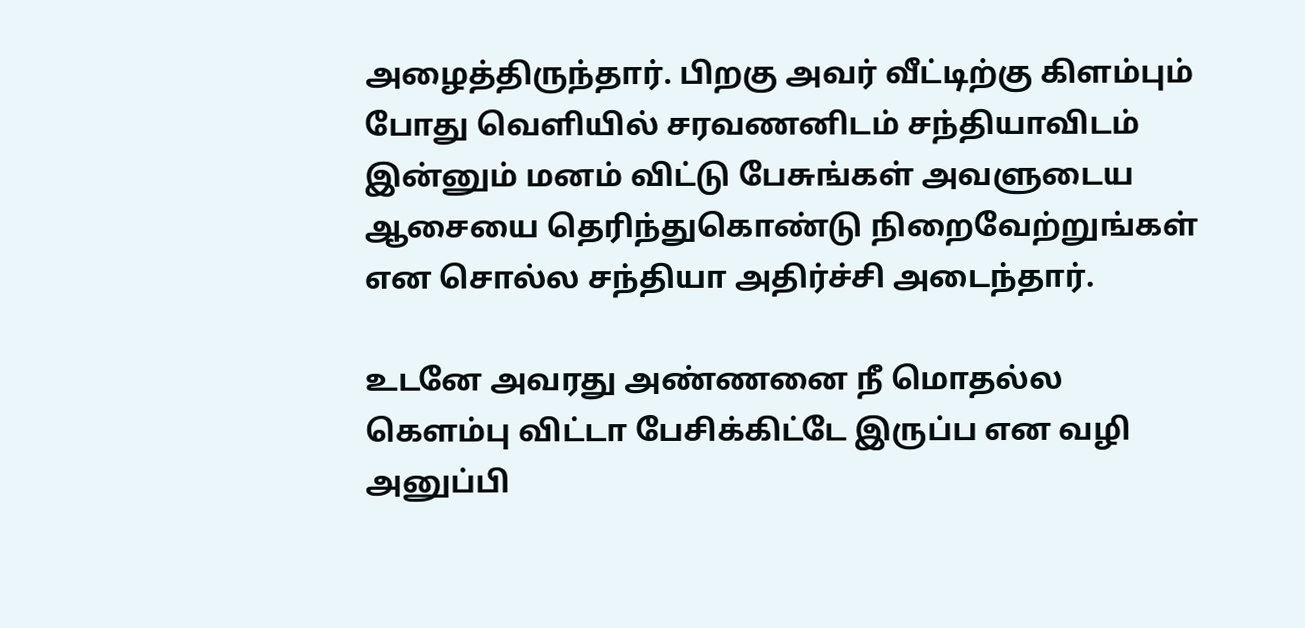அழைத்திருந்தார். பிறகு அவர் வீட்டிற்கு கிளம்பும் போது வெளியில் சரவணனிடம் சந்தியாவிடம் இன்னும் மனம் விட்டு பேசுங்கள் அவளுடைய ஆசையை தெரிந்துகொண்டு நிறைவேற்றுங்கள் என சொல்ல சந்தியா அதிர்ச்சி அடைந்தார்.

உடனே அவரது அண்ணனை நீ மொதல்ல கெளம்பு விட்டா பேசிக்கிட்டே இருப்ப என வழி அனுப்பி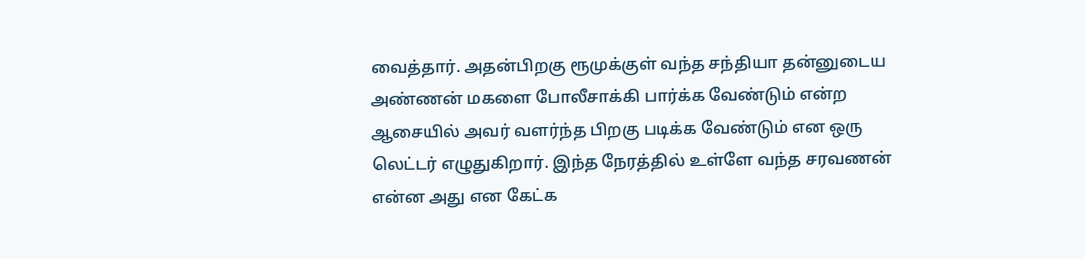வைத்தார். அதன்பிறகு ரூமுக்குள் வந்த சந்தியா தன்னுடைய அண்ணன் மகளை போலீசாக்கி பார்க்க வேண்டும் என்ற ஆசையில் அவர் வளர்ந்த பிறகு படிக்க வேண்டும் என ஒரு லெட்டர் எழுதுகிறார். இந்த நேரத்தில் உள்ளே வந்த சரவணன் என்ன அது என கேட்க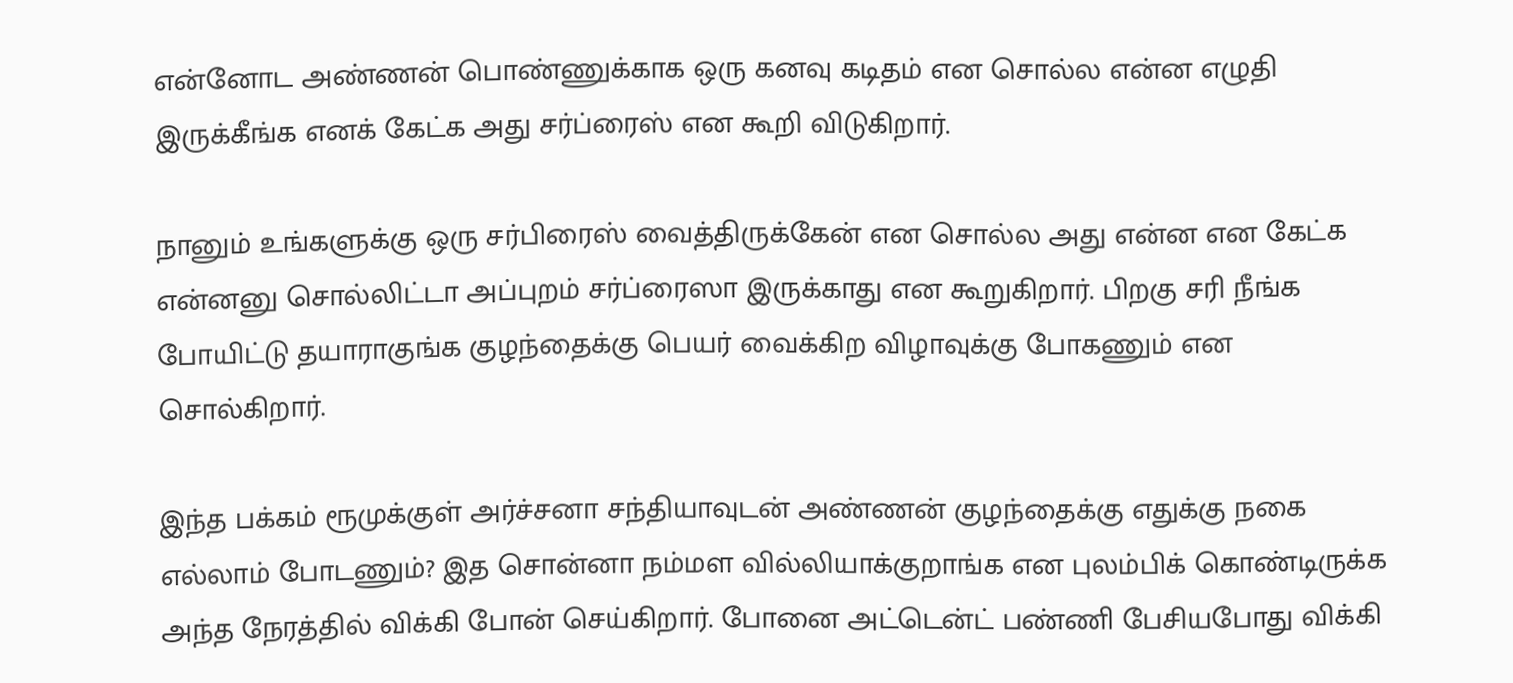என்னோட அண்ணன் பொண்ணுக்காக ஒரு கனவு கடிதம் என சொல்ல என்ன எழுதி இருக்கீங்க எனக் கேட்க அது சர்ப்ரைஸ் என கூறி விடுகிறார்.

நானும் உங்களுக்கு ஒரு சர்பிரைஸ் வைத்திருக்கேன் என சொல்ல அது என்ன என கேட்க என்னனு சொல்லிட்டா அப்புறம் சர்ப்ரைஸா இருக்காது என கூறுகிறார். பிறகு சரி நீங்க போயிட்டு தயாராகுங்க குழந்தைக்கு பெயர் வைக்கிற விழாவுக்கு போகணும் என சொல்கிறார்.

இந்த பக்கம் ரூமுக்குள் அர்ச்சனா சந்தியாவுடன் அண்ணன் குழந்தைக்கு எதுக்கு நகை எல்லாம் போடணும்? இத சொன்னா நம்மள வில்லியாக்குறாங்க என புலம்பிக் கொண்டிருக்க அந்த நேரத்தில் விக்கி போன் செய்கிறார். போனை அட்டென்ட் பண்ணி பேசியபோது விக்கி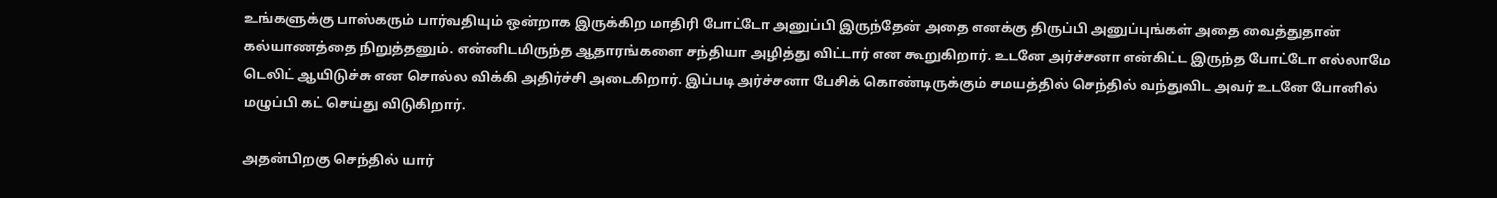உங்களுக்கு பாஸ்கரும் பார்வதியும் ஒன்றாக இருக்கிற மாதிரி போட்டோ அனுப்பி இருந்தேன் அதை எனக்கு திருப்பி அனுப்புங்கள் அதை வைத்துதான் கல்யாணத்தை நிறுத்தனும். என்னிடமிருந்த ஆதாரங்களை சந்தியா அழித்து விட்டார் என கூறுகிறார். உடனே அர்ச்சனா என்கிட்ட இருந்த போட்டோ எல்லாமே டெலிட் ஆயிடுச்சு என சொல்ல விக்கி அதிர்ச்சி அடைகிறார். இப்படி அர்ச்சனா பேசிக் கொண்டிருக்கும் சமயத்தில் செந்தில் வந்துவிட அவர் உடனே போனில் மழுப்பி கட் செய்து விடுகிறார்.

அதன்பிறகு செந்தில் யார்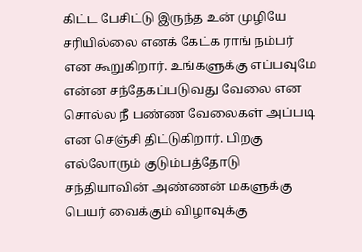கிட்ட பேசிட்டு இருந்த உன் முழியே சரியில்லை எனக் கேட்க ராங் நம்பர் என கூறுகிறார். உங்களுக்கு எப்பவுமே என்ன சந்தேகப்படுவது வேலை என சொல்ல நீ பண்ண வேலைகள் அப்படி என செஞ்சி திட்டுகிறார். பிறகு எல்லோரும் குடும்பத்தோடு சந்தியாவின் அண்ணன் மகளுக்கு பெயர் வைக்கும் விழாவுக்கு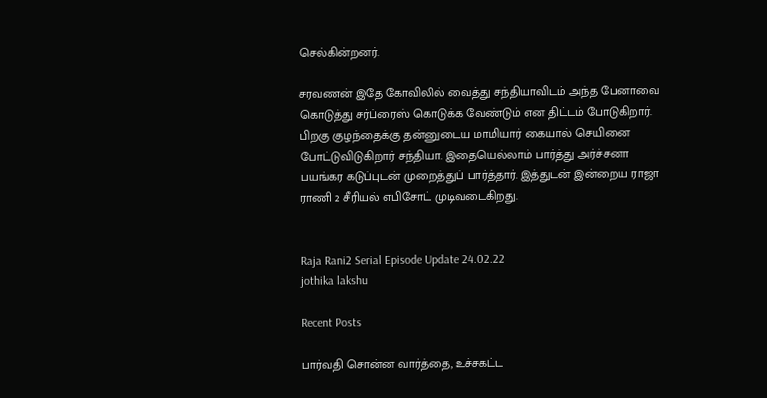செல்கின்றனர்.

சரவணன் இதே கோவிலில் வைத்து சந்தியாவிடம் அந்த பேனாவை கொடுத்து சர்ப்ரைஸ் கொடுக்க வேண்டும் என திட்டம் போடுகிறார். பிறகு குழந்தைக்கு தன்னுடைய மாமியார் கையால் செயினை போட்டுவிடுகிறார் சந்தியா. இதையெல்லாம் பார்த்து அர்ச்சனா பயங்கர கடுப்புடன் முறைத்துப் பார்த்தார். இத்துடன் இன்றைய ராஜா ராணி 2 சீரியல் எபிசோட் முடிவடைகிறது.


Raja Rani2 Serial Episode Update 24.02.22
jothika lakshu

Recent Posts

பார்வதி சொன்ன வார்த்தை, உச்சகட்ட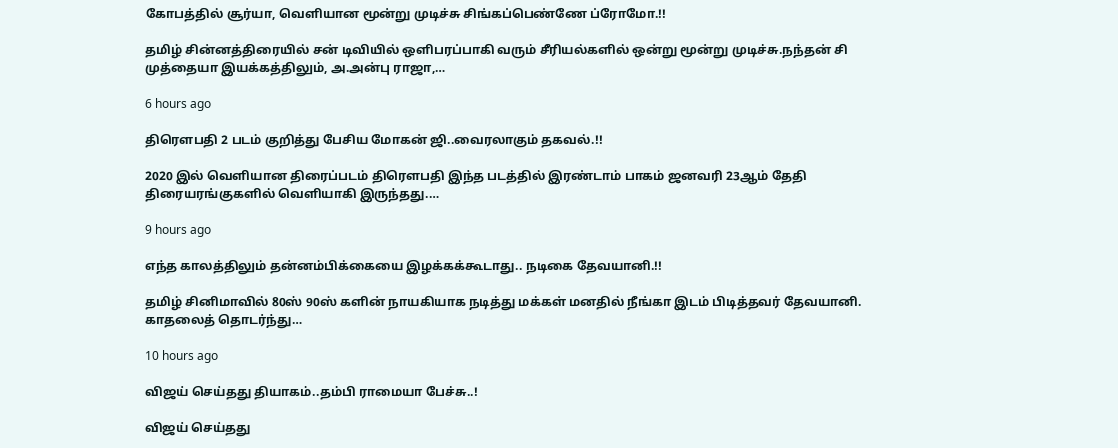கோபத்தில் சூர்யா, வெளியான மூன்று முடிச்சு சிங்கப்பெண்ணே ப்ரோமோ.!!

தமிழ் சின்னத்திரையில் சன் டிவியில் ஒளிபரப்பாகி வரும் சீரியல்களில் ஒன்று மூன்று முடிச்சு.நந்தன் சி முத்தையா இயக்கத்திலும், அ.அன்பு ராஜா,…

6 hours ago

திரௌபதி 2 படம் குறித்து பேசிய மோகன் ஜி..வைரலாகும் தகவல்.!!

2020 இல் வெளியான திரைப்படம் திரௌபதி இந்த படத்தில் இரண்டாம் பாகம் ஜனவரி 23ஆம் தேதி திரையரங்குகளில் வெளியாகி இருந்தது.…

9 hours ago

எந்த காலத்திலும் தன்னம்பிக்கையை இழக்கக்கூடாது.. நடிகை தேவயானி.!!

தமிழ் சினிமாவில் 80ஸ் 90ஸ் களின் நாயகியாக நடித்து மக்கள் மனதில் நீங்கா இடம் பிடித்தவர் தேவயானி. காதலைத் தொடர்ந்து…

10 hours ago

விஜய் செய்தது தியாகம்..தம்பி ராமையா பேச்சு..!

விஜய் செய்தது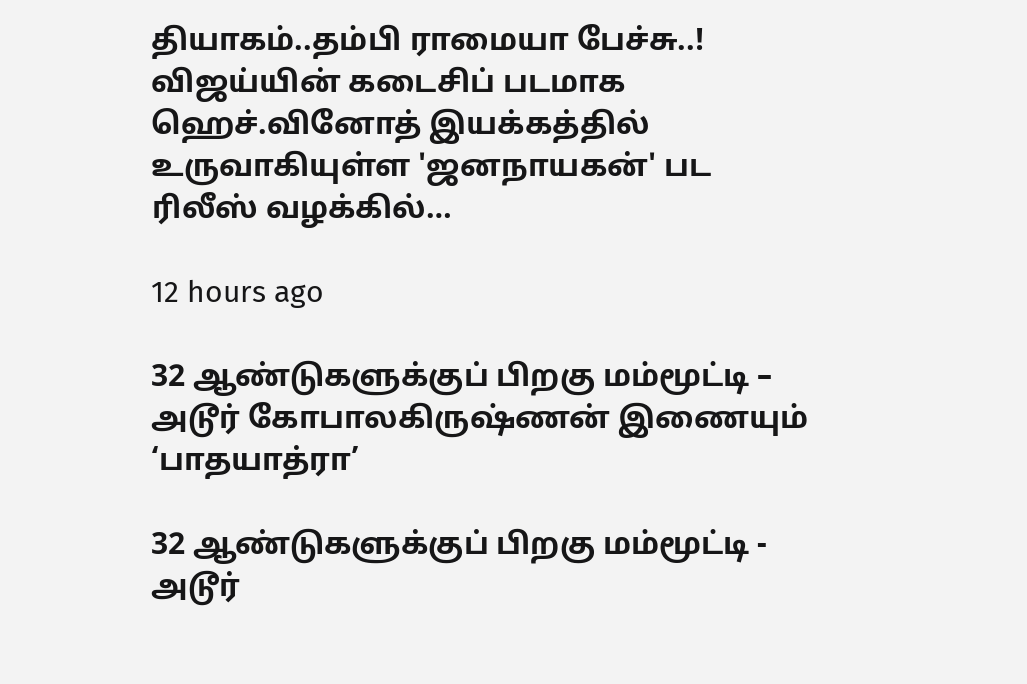தியாகம்..தம்பி ராமையா பேச்சு..! விஜய்யின் கடைசிப் படமாக ஹெச்.வினோத் இயக்கத்தில் உருவாகியுள்ள 'ஜனநாயகன்' பட ரிலீஸ் வழக்கில்…

12 hours ago

32 ஆண்டுகளுக்குப் பிறகு மம்மூட்டி – அடூர் கோபாலகிருஷ்ணன் இணையும் ‘பாதயாத்ரா’

32 ஆண்டுகளுக்குப் பிறகு மம்மூட்டி - அடூர்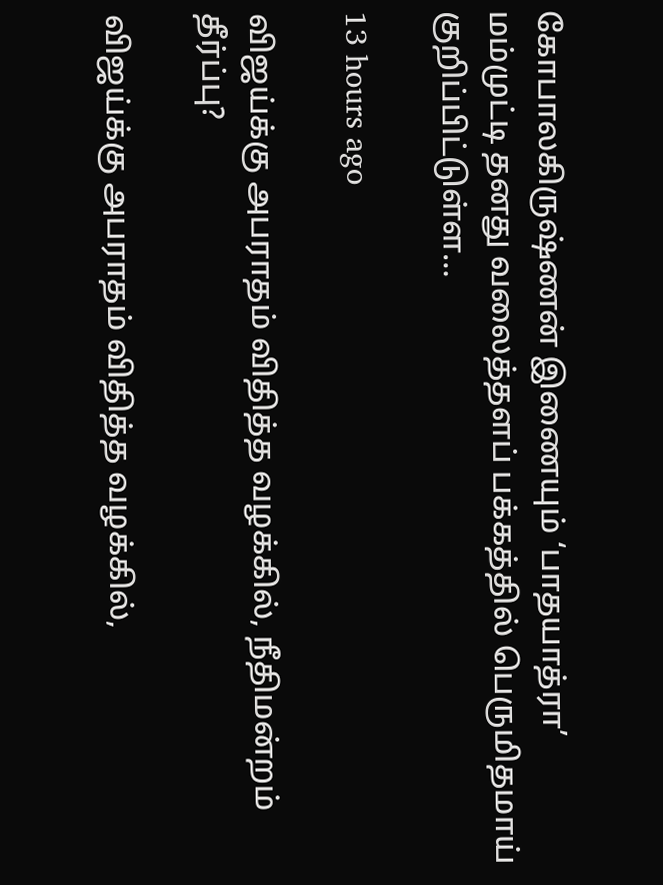கோபாலகிருஷ்ணன் இணையும் ‘பாதயாத்ரா’ மம்முட்டி தனது வலைத்தளப் பக்கத்தில் பெருமிதமாய் குறிப்பிட்டுள்ள…

13 hours ago

விஜய்க்கு அபராதம் விதித்த வழக்கில், நீதிமன்றம் தீர்ப்பு?

விஜய்க்கு அபராதம் விதித்த வழக்கில்,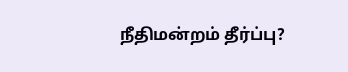நீதிமன்றம் தீர்ப்பு?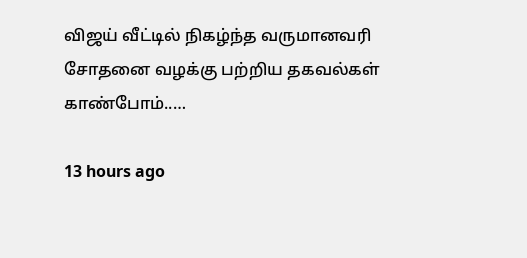விஜய் வீட்டில் நிகழ்ந்த வருமானவரி சோதனை வழக்கு பற்றிய தகவல்கள் காண்போம்..…

13 hours ago